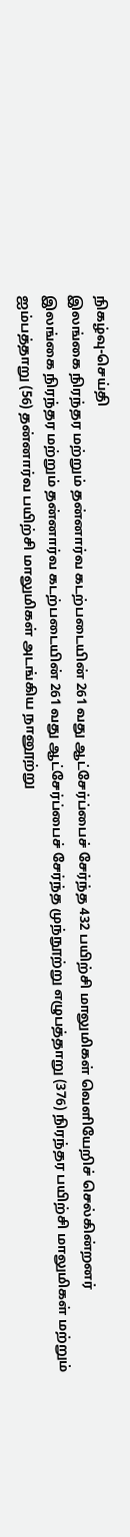நிகழ்வு-செய்தி
இலங்கை நிரந்தர மற்றும் தன்னார்வ கடற்படையின் 261 வது ஆட்சேர்ப்பைச் சேர்ந்த 432 பயிற்சி மாலுமிகள் வெளியேறிச் செல்கின்றனர்
இலங்கை நிரந்தர மற்றும் தன்னார்வ கடற்படையின் 261 வது ஆட்சேர்ப்பைச் சேர்ந்த முந்நூற்று எழுபத்தாறு (376) நிரந்தர பயிற்சி மாலுமிகள் மற்றும் ஐம்பத்தாறு (56) தன்னார்வ பயிற்சி மாலுமிகள் அடங்கிய நானூற்று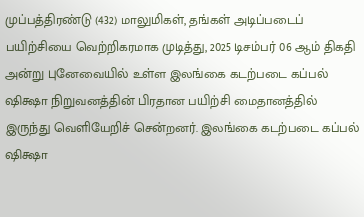முப்பத்திரண்டு (432) மாலுமிகள், தங்கள் அடிப்படைப் பயிற்சியை வெற்றிகரமாக முடித்து, 2025 டிசம்பர் 06 ஆம் திகதி அன்று புனேவையில் உள்ள இலங்கை கடற்படை கப்பல் ஷிக்ஷா நிறுவனத்தின் பிரதான பயிற்சி மைதானத்தில் இருந்து வெளியேறிச் சென்றனர். இலங்கை கடற்படை கப்பல் ஷிக்ஷா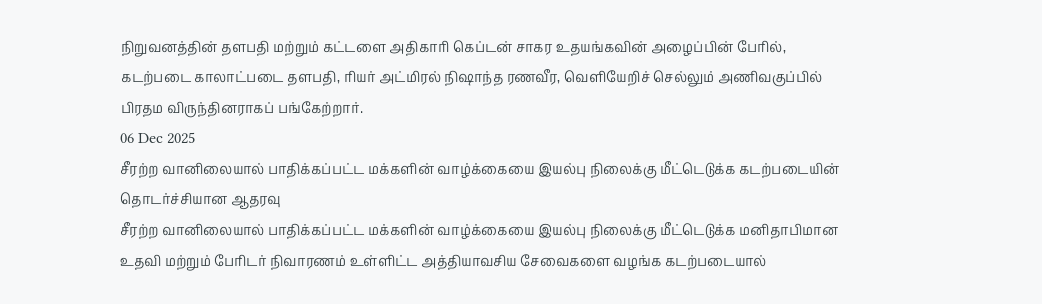நிறுவனத்தின் தளபதி மற்றும் கட்டளை அதிகாரி கெப்டன் சாகர உதயங்கவின் அழைப்பின் பேரில், கடற்படை காலாட்படை தளபதி, ரியர் அட்மிரல் நிஷாந்த ரணவீர, வெளியேறிச் செல்லும் அணிவகுப்பில் பிரதம விருந்தினராகப் பங்கேற்றார்.
06 Dec 2025
சீரற்ற வானிலையால் பாதிக்கப்பட்ட மக்களின் வாழ்க்கையை இயல்பு நிலைக்கு மீட்டெடுக்க கடற்படையின் தொடர்ச்சியான ஆதரவு
சீரற்ற வானிலையால் பாதிக்கப்பட்ட மக்களின் வாழ்க்கையை இயல்பு நிலைக்கு மீட்டெடுக்க மனிதாபிமான உதவி மற்றும் பேரிடர் நிவாரணம் உள்ளிட்ட அத்தியாவசிய சேவைகளை வழங்க கடற்படையால்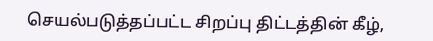செயல்படுத்தப்பட்ட சிறப்பு திட்டத்தின் கீழ்,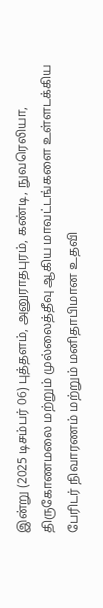இன்று (2025 டிசம்பர் 06) புத்தளம், அனுராதபுரம், கண்டி, நுவரெலியா, திருகோணமலை மற்றும் முல்லைத்தீவு ஆகிய மாவட்டங்களை உள்ளடக்கிய பேரிடர் நிவாரணம் மற்றும் மனிதாபிமான உதவி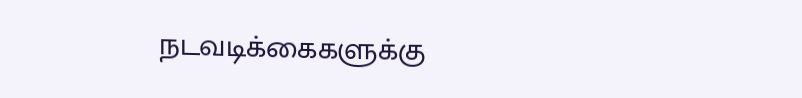நடவடிக்கைகளுக்கு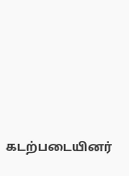கடற்படையினர்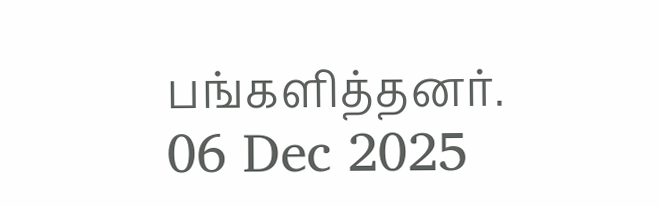பங்களித்தனர்.
06 Dec 2025